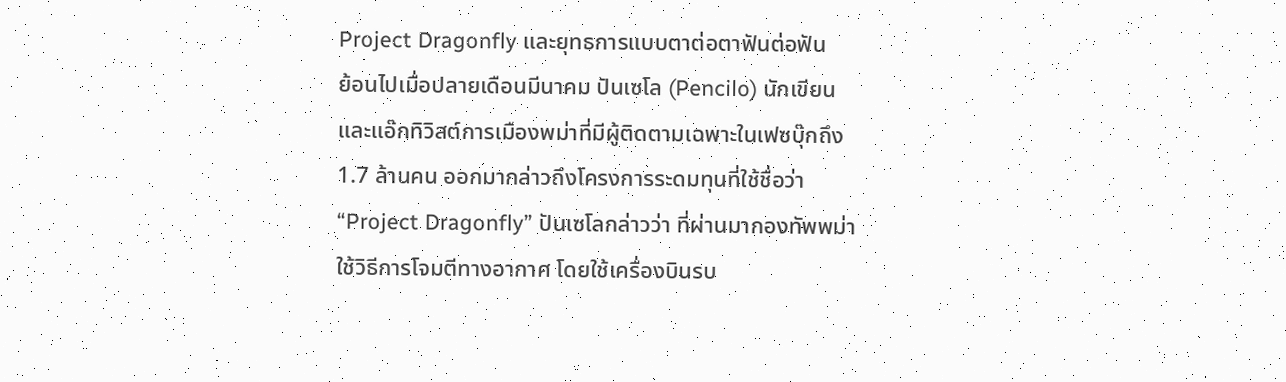Project Dragonfly และยุทธการแบบตาต่อตาฟันต่อฟัน
ย้อนไปเมื่อปลายเดือนมีนาคม ปันเซโล (Pencilo) นักเขียนและแอ๊กทิวิสต์การเมืองพม่าที่มีผู้ติดตามเฉพาะในเฟซบุ๊กถึง 1.7 ล้านคน ออกมากล่าวถึงโครงการระดมทุนที่ใช้ชื่อว่า “Project Dragonfly” ปันเซโลกล่าวว่า ที่ผ่านมากองทัพพม่าใช้วิธีการโจมตีทางอากาศ โดยใช้เครื่องบินรบ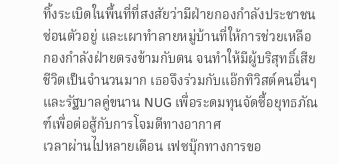ทิ้งระเบิดในพื้นที่ที่สงสัยว่ามีฝ่ายกองกำลังประชาชนซ่อนตัวอยู่ และเผาทำลายหมู่บ้านที่ให้การช่วยเหลือกองกำลังฝ่ายตรงข้ามกับตน จนทำให้มีผู้บริสุทธิ์เสียชีวิตเป็นจำนวนมาก เธอจึงร่วมกับแอ๊กทิวิสต์คนอื่นๆ และรัฐบาลคู่ขนาน NUG เพื่อระดมทุนจัดซื้อยุทธภัณฑ์เพื่อต่อสู้กับการโจมตีทางอากาศ
เวลาผ่านไปหลายเดือน เฟซบุ๊กทางการขอ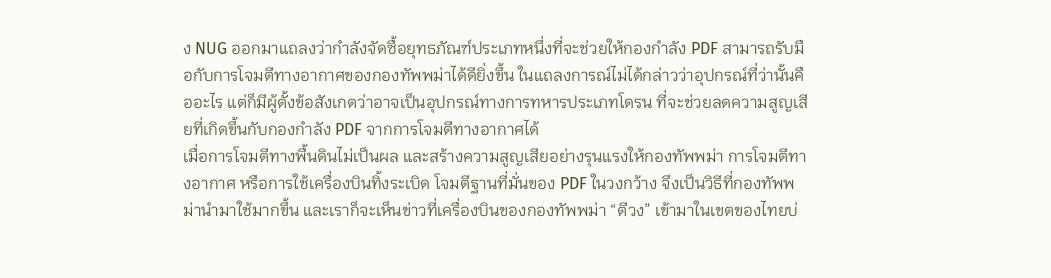ง NUG ออกมาแถลงว่ากำลังจัดซื้อยุทธภัณฑ์ประเภทหนึ่งที่จะช่วยให้กองกำลัง PDF สามารถรับมือกับการโจมตีทางอากาศของกองทัพพม่าได้ดียิ่งขึ้น ในแถลงการณ์ไม่ได้กล่าวว่าอุปกรณ์ที่ว่านั้นคืออะไร แต่ก็มีผู้ตั้งข้อสังเกตว่าอาจเป็นอุปกรณ์ทางการทหารประเภทโดรน ที่จะช่วยลดความสูญเสียที่เกิดขึ้นกับกองกำลัง PDF จากการโจมตีทางอากาศได้
เมื่อการโจมตีทางพื้นดินไม่เป็นผล และสร้างความสูญเสียอย่างรุนแรงให้กองทัพพม่า การโจมตีทางอากาศ หรือการใช้เครื่องบินทิ้งระเบิด โจมตีฐานที่มั่นของ PDF ในวงกว้าง จึงเป็นวิธีที่กองทัพพม่านำมาใช้มากขึ้น และเราก็จะเห็นข่าวที่เครื่องบินของกองทัพพม่า “ตีวง” เข้ามาในเขตของไทยบ่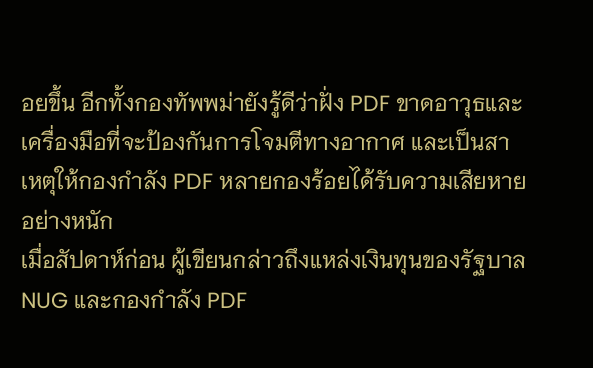อยขึ้น อีกทั้งกองทัพพม่ายังรู้ดีว่าฝั่ง PDF ขาดอาวุธและเครื่องมือที่จะป้องกันการโจมตีทางอากาศ และเป็นสาเหตุให้กองกำลัง PDF หลายกองร้อยได้รับความเสียหายอย่างหนัก
เมื่อสัปดาห์ก่อน ผู้เขียนกล่าวถึงแหล่งเงินทุนของรัฐบาล NUG และกองกำลัง PDF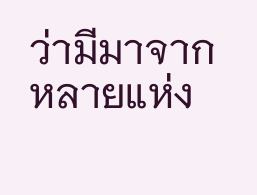ว่ามีมาจากหลายแห่ง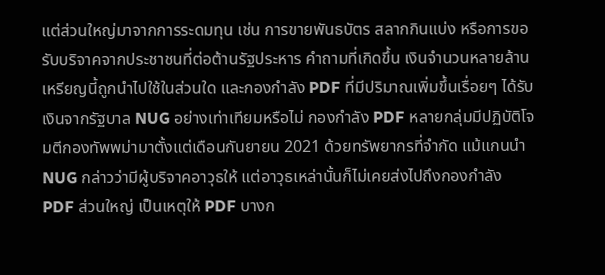แต่ส่วนใหญ่มาจากการระดมทุน เช่น การขายพันธบัตร สลากกินแบ่ง หรือการขอรับบริจาคจากประชาชนที่ต่อต้านรัฐประหาร คำถามที่เกิดขึ้น เงินจำนวนหลายล้านเหรียญนี้ถูกนำไปใช้ในส่วนใด และกองกำลัง PDF ที่มีปริมาณเพิ่มขึ้นเรื่อยๆ ได้รับเงินจากรัฐบาล NUG อย่างเท่าเทียมหรือไม่ กองกำลัง PDF หลายกลุ่มมีปฏิบัติโจมตีกองทัพพม่ามาตั้งแต่เดือนกันยายน 2021 ด้วยทรัพยากรที่จำกัด แม้แกนนำ NUG กล่าวว่ามีผู้บริจาคอาวุธให้ แต่อาวุธเหล่านั้นก็ไม่เคยส่งไปถึงกองกำลัง PDF ส่วนใหญ่ เป็นเหตุให้ PDF บางก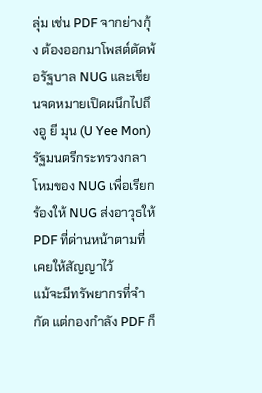ลุ่ม เช่น PDF จากย่างกุ้ง ต้องออกมาโพสต์ตัดพ้อรัฐบาล NUG และเขียนจดหมายเปิดผนึกไปถึงอู ยี มุน (U Yee Mon) รัฐมนตรีกระทรวงกลาโหมของ NUG เพื่อเรียกร้องให้ NUG ส่งอาวุธให้ PDF ที่ด่านหน้าตามที่เคยให้สัญญาไว้
แม้จะมีทรัพยากรที่จำกัด แต่กองกำลัง PDF ก็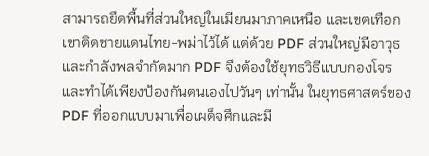สามารถยึดพื้นที่ส่วนใหญ่ในเมียนมาภาคเหนือ และเขตเทือกเขาติดชายแดนไทย-พม่าไว้ได้ แต่ด้วย PDF ส่วนใหญ่มีอาวุธและกำลังพลจำกัดมาก PDF จึงต้องใช้ยุทธวิธีแบบกองโจร และทำได้เพียงป้องกันตนเองไปวันๆ เท่านั้น ในยุทธศาสตร์ของ PDF ที่ออกแบบมาเพื่อเผด็จศึกและมี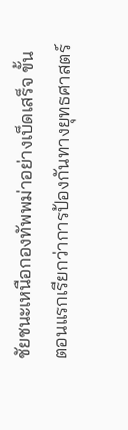ชัยชนะเหนือกองทัพพม่าอย่างเบ็ดเสร็จ ขั้นตอนแรกเรียกว่าการป้องกันทางยุทธศาสตร์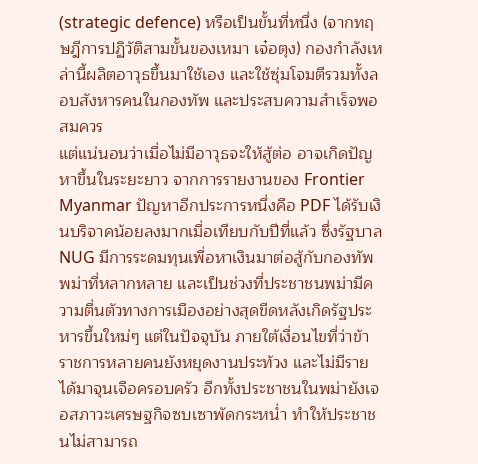(strategic defence) หรือเป็นขั้นที่หนึ่ง (จากทฤษฎีการปฏิวัติสามขั้นของเหมา เจ๋อตุง) กองกำลังเหล่านี้ผลิตอาวุธขึ้นมาใช้เอง และใช้ซุ่มโจมตีรวมทั้งลอบสังหารคนในกองทัพ และประสบความสำเร็จพอสมควร
แต่แน่นอนว่าเมื่อไม่มีอาวุธจะให้สู้ต่อ อาจเกิดปัญหาขึ้นในระยะยาว จากการรายงานของ Frontier Myanmar ปัญหาอีกประการหนึ่งคือ PDF ได้รับเงินบริจาคน้อยลงมากเมื่อเทียบกับปีที่แล้ว ซึ่งรัฐบาล NUG มีการระดมทุนเพื่อหาเงินมาต่อสู้กับกองทัพพม่าที่หลากหลาย และเป็นช่วงที่ประชาชนพม่ามีความตื่นตัวทางการเมืองอย่างสุดขีดหลังเกิดรัฐประหารขึ้นใหม่ๆ แต่ในปัจจุบัน ภายใต้เงื่อนไขที่ว่าข้าราชการหลายคนยังหยุดงานประท้วง และไม่มีรายได้มาจุนเจือครอบครัว อีกทั้งประชาชนในพม่ายังเจอสภาวะเศรษฐกิจซบเซาพัดกระหน่ำ ทำให้ประชาชนไม่สามารถ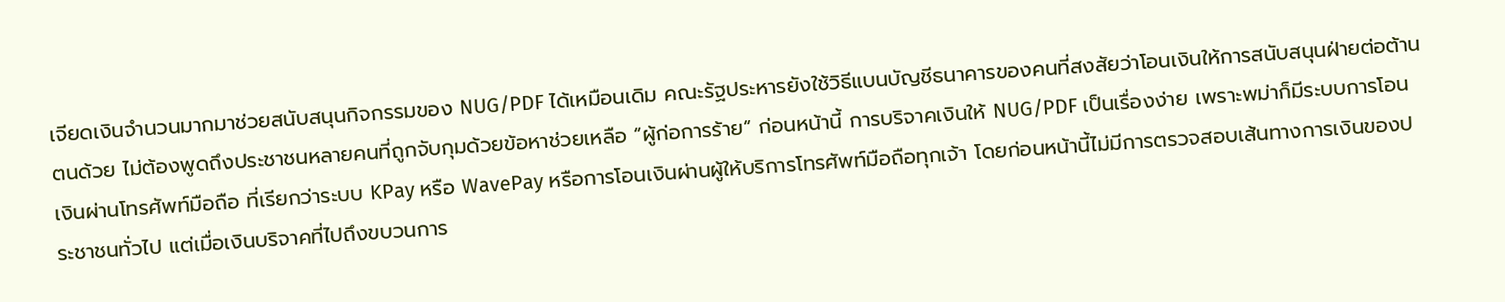เจียดเงินจำนวนมากมาช่วยสนับสนุนกิจกรรมของ NUG/PDF ได้เหมือนเดิม คณะรัฐประหารยังใช้วิธีแบนบัญชีธนาคารของคนที่สงสัยว่าโอนเงินให้การสนับสนุนฝ่ายต่อต้านตนด้วย ไม่ต้องพูดถึงประชาชนหลายคนที่ถูกจับกุมด้วยข้อหาช่วยเหลือ “ผู้ก่อการร้าย” ก่อนหน้านี้ การบริจาคเงินให้ NUG/PDF เป็นเรื่องง่าย เพราะพม่าก็มีระบบการโอนเงินผ่านโทรศัพท์มือถือ ที่เรียกว่าระบบ KPay หรือ WavePay หรือการโอนเงินผ่านผู้ให้บริการโทรศัพท์มือถือทุกเจ้า โดยก่อนหน้านี้ไม่มีการตรวจสอบเส้นทางการเงินของประชาชนทั่วไป แต่เมื่อเงินบริจาคที่ไปถึงขบวนการ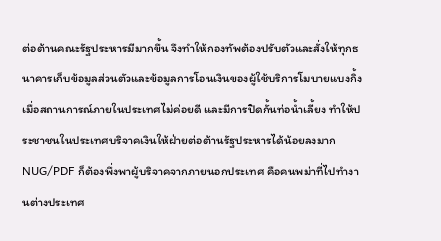ต่อต้านคณะรัฐประหารมีมากขึ้น จึงทำให้กองทัพต้องปรับตัวและสั่งให้ทุกธนาคารเก็บข้อมูลส่วนตัวและข้อมูลการโอนเงินของผู้ใช้บริการโมบายแบงกิ้ง
เมื่อสถานการณ์ภายในประเทศไม่ค่อยดี และมีการปิดกั้นท่อน้ำเลี้ยง ทำให้ประชาชนในประเทศบริจาคเงินให้ฝ่ายต่อต้านรัฐประหารได้น้อยลงมาก NUG/PDF ก็ต้องพึ่งพาผู้บริจาคจากภายนอกประเทศ คือคนพม่าที่ไปทำงานต่างประเทศ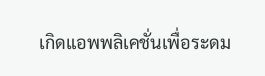เกิดแอพพลิเคชั่นเพื่อระดม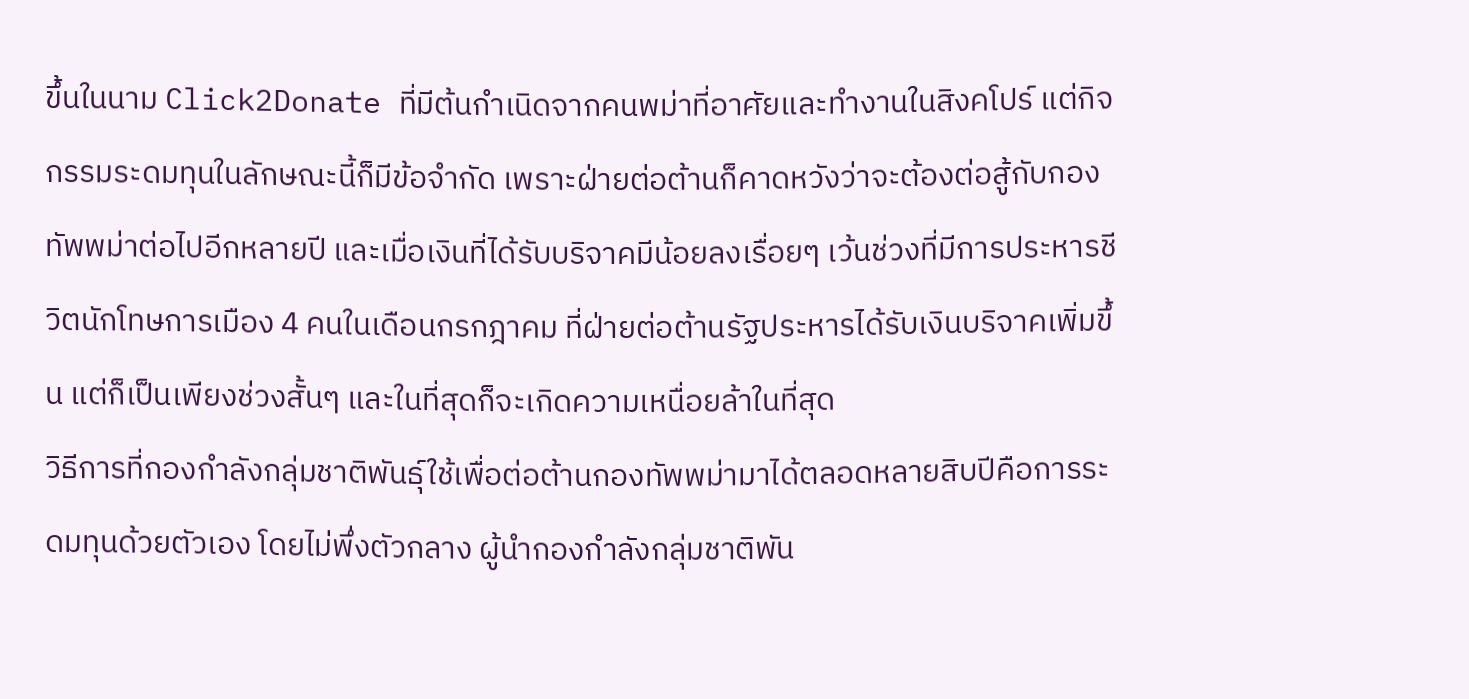ขึ้นในนาม Click2Donate ที่มีต้นกำเนิดจากคนพม่าที่อาศัยและทำงานในสิงคโปร์ แต่กิจกรรมระดมทุนในลักษณะนี้ก็มีข้อจำกัด เพราะฝ่ายต่อต้านก็คาดหวังว่าจะต้องต่อสู้กับกองทัพพม่าต่อไปอีกหลายปี และเมื่อเงินที่ได้รับบริจาคมีน้อยลงเรื่อยๆ เว้นช่วงที่มีการประหารชีวิตนักโทษการเมือง 4 คนในเดือนกรกฎาคม ที่ฝ่ายต่อต้านรัฐประหารได้รับเงินบริจาคเพิ่มขึ้น แต่ก็เป็นเพียงช่วงสั้นๆ และในที่สุดก็จะเกิดความเหนื่อยล้าในที่สุด
วิธีการที่กองกำลังกลุ่มชาติพันธุ์ใช้เพื่อต่อต้านกองทัพพม่ามาได้ตลอดหลายสิบปีคือการระดมทุนด้วยตัวเอง โดยไม่พึ่งตัวกลาง ผู้นำกองกำลังกลุ่มชาติพัน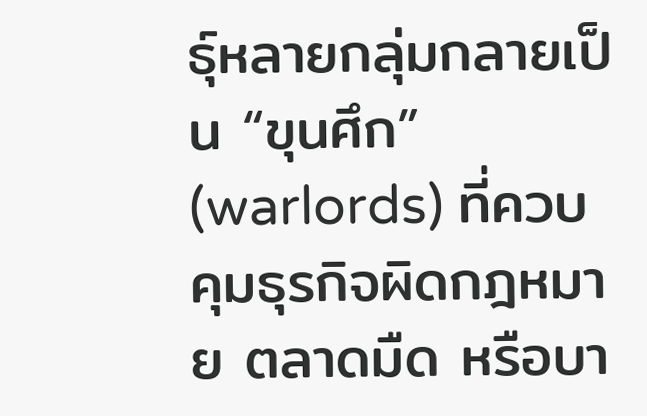ธุ์หลายกลุ่มกลายเป็น “ขุนศึก” (warlords) ที่ควบคุมธุรกิจผิดกฎหมาย ตลาดมืด หรือบา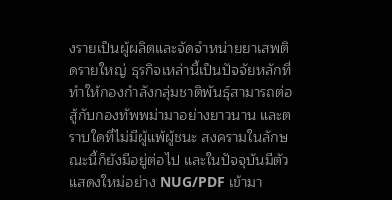งรายเป็นผู้ผลิตและจัดจำหน่ายยาเสพติดรายใหญ่ ธุรกิจเหล่านี้เป็นปัจจัยหลักที่ทำให้กองกำลังกลุ่มชาติพันธุ์สามารถต่อสู้กับกองทัพพม่ามาอย่างยาวนาน และตราบใดที่ไม่มีผู้แพ้ผู้ชนะ สงครามในลักษณะนี้ก็ยังมีอยู่ต่อไป และในปัจจุบันมีตัวแสดงใหม่อย่าง NUG/PDF เข้ามา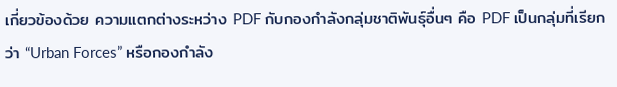เกี่ยวข้องด้วย ความแตกต่างระหว่าง PDF กับกองกำลังกลุ่มชาติพันธุ์อื่นๆ คือ PDF เป็นกลุ่มที่เรียกว่า “Urban Forces” หรือกองกำลัง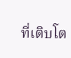ที่เติบโต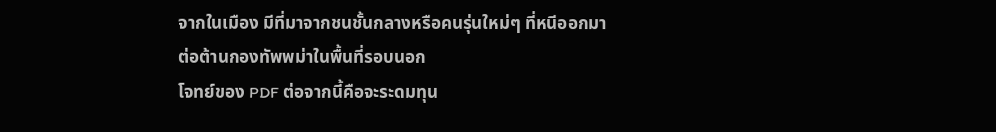จากในเมือง มีที่มาจากชนชั้นกลางหรือคนรุ่นใหม่ๆ ที่หนีออกมาต่อต้านกองทัพพม่าในพื้นที่รอบนอก
โจทย์ของ PDF ต่อจากนี้คือจะระดมทุน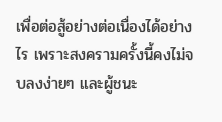เพื่อต่อสู้อย่างต่อเนื่องได้อย่างไร เพราะสงครามครั้งนี้คงไม่จบลงง่ายๆ และผู้ชนะ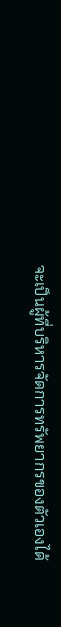จะเป็นผู้ที่บริหารจัดการทรัพยากรของตัวเองได้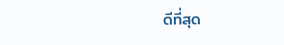ดีที่สุด